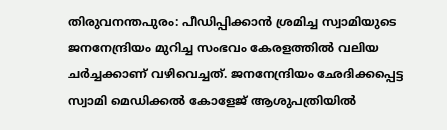തിരുവനന്തപുരം: പീഡിപ്പിക്കാൻ ശ്രമിച്ച സ്വാമിയുടെ ജനനേന്ദ്രിയം മുറിച്ച സംഭവം കേരളത്തിൽ വലിയ ചർച്ചക്കാണ് വഴിവെച്ചത്. ജനനേന്ദ്രിയം ഛേദിക്കപ്പെട്ട സ്വാമി മെഡിക്കൽ കോളേജ് ആശുപത്രിയിൽ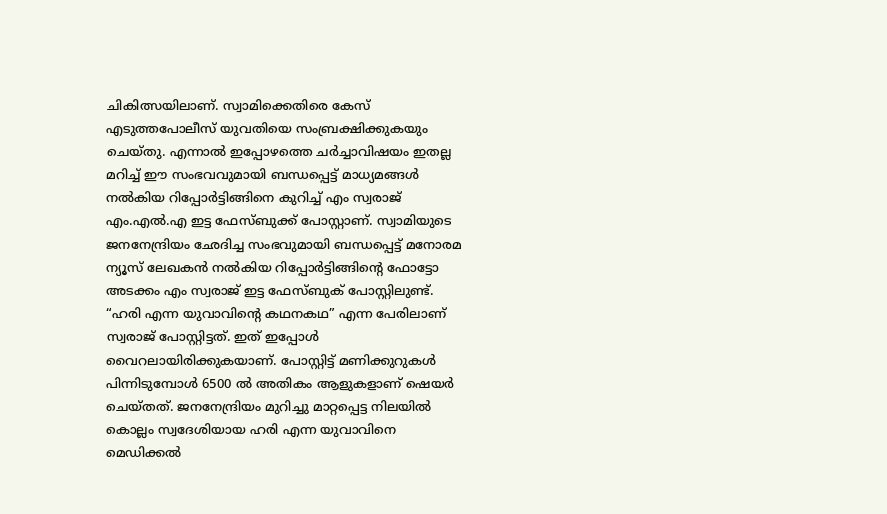ചികിത്സയിലാണ്. സ്വാമിക്കെതിരെ കേസ് എടുത്തപോലീസ് യുവതിയെ സംബ്രക്ഷിക്കുകയും ചെയ്തു. എന്നാൽ ഇപ്പോഴത്തെ ചർച്ചാവിഷയം ഇതല്ല മറിച്ച് ഈ സംഭവവുമായി ബന്ധപ്പെട്ട് മാധ്യമങ്ങൾ നൽകിയ റിപ്പോർട്ടിങ്ങിനെ കുറിച്ച് എം സ്വരാജ് എം.എൽ.എ ഇട്ട ഫേസ്ബുക്ക് പോസ്റ്റാണ്. സ്വാമിയുടെ ജനനേന്ദ്രിയം ഛേദിച്ച സംഭവുമായി ബന്ധപ്പെട്ട് മനോരമ ന്യൂസ് ലേഖകൻ നൽകിയ റിപ്പോർട്ടിങ്ങിന്റെ ഫോട്ടോ അടക്കം എം സ്വരാജ് ഇട്ട ഫേസ്ബുക് പോസ്റ്റിലുണ്ട്. “ഹരി എന്ന യുവാവിന്റെ കഥനകഥ” എന്ന പേരിലാണ് സ്വരാജ് പോസ്റ്റിട്ടത്. ഇത് ഇപ്പോൾ വൈറലായിരിക്കുകയാണ്. പോസ്റ്റിട്ട് മണിക്കുറുകൾ പിന്നിടുമ്പോൾ 6500 ൽ അതികം ആളുകളാണ് ഷെയർ ചെയ്തത്. ജനനേന്ദ്രിയം മുറിച്ചു മാറ്റപ്പെട്ട നിലയിൽ കൊല്ലം സ്വദേശിയായ ഹരി എന്ന യുവാവിനെ മെഡിക്കൽ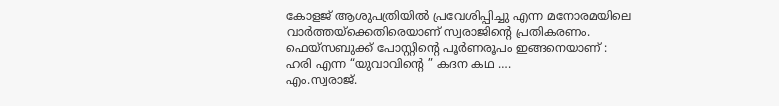കോളജ് ആശുപത്രിയിൽ പ്രവേശിപ്പിച്ചു എന്ന മനോരമയിലെ വാർത്തയ്ക്കെതിരെയാണ് സ്വരാജിന്റെ പ്രതികരണം.
ഫെയ്സബുക്ക് പോസ്റ്റിന്റെ പൂർണരൂപം ഇങ്ങനെയാണ് :
ഹരി എന്ന “യുവാവിന്റെ ” കദന കഥ ….
എം.സ്വരാജ്.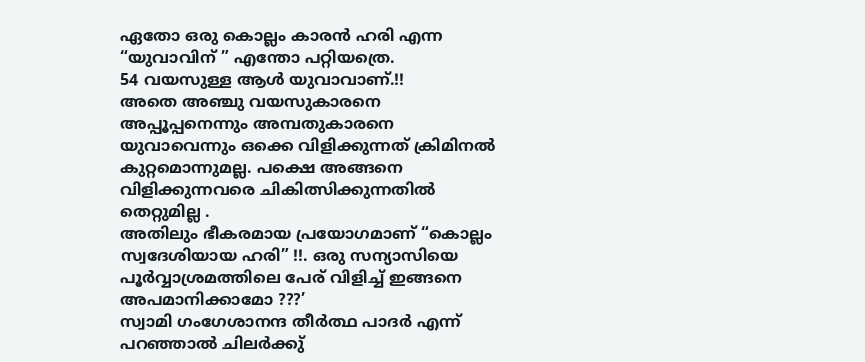ഏതോ ഒരു കൊല്ലം കാരൻ ഹരി എന്ന “യുവാവിന് ” എന്തോ പറ്റിയത്രെ.
54 വയസുള്ള ആൾ യുവാവാണ്.!!
അതെ അഞ്ചു വയസുകാരനെ അപ്പൂപ്പനെന്നും അമ്പതുകാരനെ യുവാവെന്നും ഒക്കെ വിളിക്കുന്നത് ക്രിമിനൽ കുറ്റമൊന്നുമല്ല. പക്ഷെ അങ്ങനെ വിളിക്കുന്നവരെ ചികിത്സിക്കുന്നതിൽ തെറ്റുമില്ല .
അതിലും ഭീകരമായ പ്രയോഗമാണ് “കൊല്ലം സ്വദേശിയായ ഹരി” !!. ഒരു സന്യാസിയെ പൂർവ്വാശ്രമത്തിലെ പേര് വിളിച്ച് ഇങ്ങനെ അപമാനിക്കാമോ ???’
സ്വാമി ഗംഗേശാനന്ദ തീർത്ഥ പാദർ എന്ന് പറഞ്ഞാൽ ചിലർക്കു്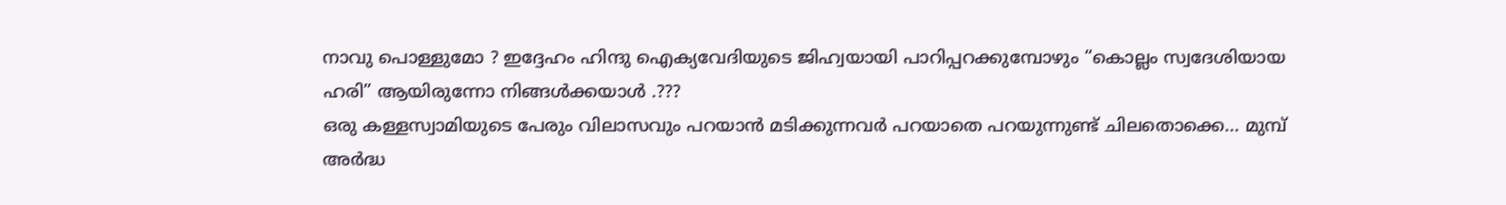നാവു പൊള്ളുമോ ? ഇദ്ദേഹം ഹിന്ദു ഐക്യവേദിയുടെ ജിഹ്വയായി പാറിപ്പറക്കുമ്പോഴും “കൊല്ലം സ്വദേശിയായ ഹരി” ആയിരുന്നോ നിങ്ങൾക്കയാൾ .???
ഒരു കള്ളസ്വാമിയുടെ പേരും വിലാസവും പറയാൻ മടിക്കുന്നവർ പറയാതെ പറയുന്നുണ്ട് ചിലതൊക്കെ… മുമ്പ് അർദ്ധ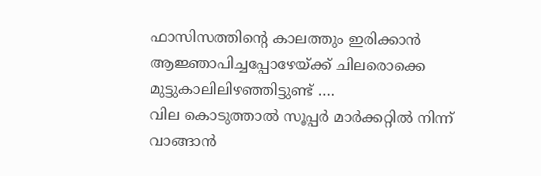ഫാസിസത്തിന്റെ കാലത്തും ഇരിക്കാൻ ആജ്ഞാപിച്ചപ്പോഴേയ്ക്ക് ചിലരൊക്കെ മുട്ടുകാലിലിഴഞ്ഞിട്ടുണ്ട് ….
വില കൊടുത്താൽ സൂപ്പർ മാർക്കറ്റിൽ നിന്ന് വാങ്ങാൻ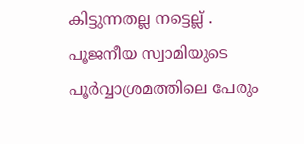കിട്ടുന്നതല്ല നട്ടെല്ല് .
പൂജനീയ സ്വാമിയുടെ പൂർവ്വാശ്രമത്തിലെ പേരും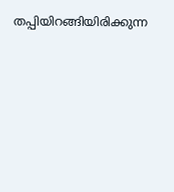തപ്പിയിറങ്ങിയിരിക്കുന്ന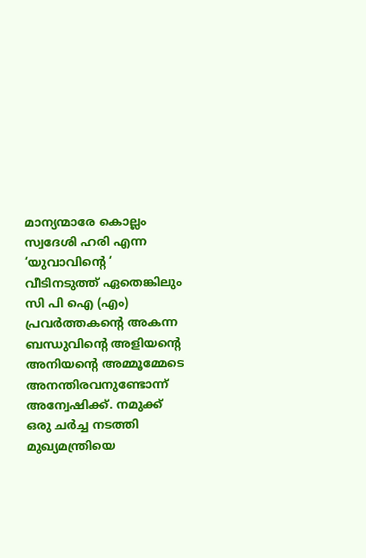മാന്യന്മാരേ കൊല്ലം സ്വദേശി ഹരി എന്ന ‘യുവാവിന്റെ ‘ വീടിനടുത്ത് ഏതെങ്കിലും സി പി ഐ (എം) പ്രവർത്തകന്റെ അകന്ന ബന്ധുവിന്റെ അളിയന്റെ അനിയന്റെ അമ്മൂമ്മേടെ അനന്തിരവനുണ്ടോന്ന് അന്വേഷിക്ക്. നമുക്ക് ഒരു ചർച്ച നടത്തി മുഖ്യമന്ത്രിയെ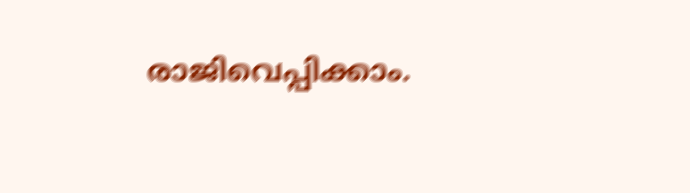രാജിവെപ്പിക്കാം.